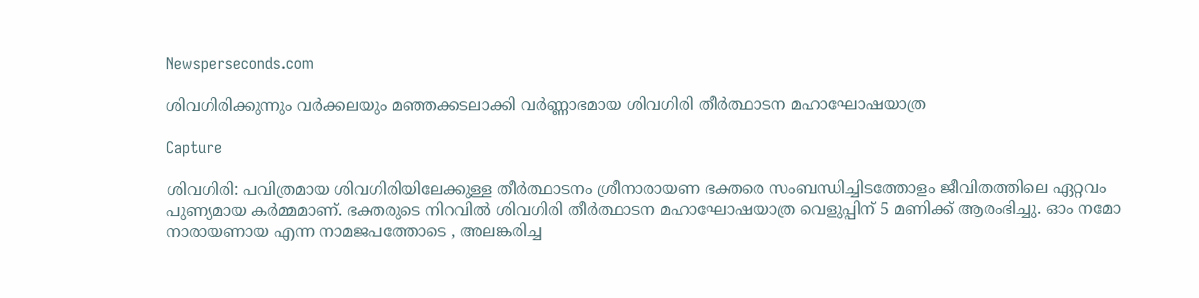Newsperseconds.com

ശിവഗിരിക്കുന്നും വര്‍ക്കലയും മഞ്ഞക്കടലാക്കി വര്‍ണ്ണാഭമായ ശിവഗിരി തീര്‍ത്ഥാടന മഹാഘോഷയാത്ര

Capture

ശിവഗിരി: പവിത്രമായ ശിവഗിരിയിലേക്കുള്ള തീര്‍ത്ഥാടനം ശ്രീനാരായണ ഭക്തരെ സംബന്ധിച്ചിടത്തോളം ജീവിതത്തിലെ ഏറ്റവം പുണ്യമായ കര്‍മ്മമാണ്. ഭക്തരുടെ നിറവില്‍ ശിവഗിരി തീര്‍ത്ഥാടന മഹാഘോഷയാത്ര വെളുപ്പിന് 5 മണിക്ക് ആരംഭിച്ചു. ഓം നമോ നാരായണായ എന്ന നാമജപത്തോടെ , അലങ്കരിച്ച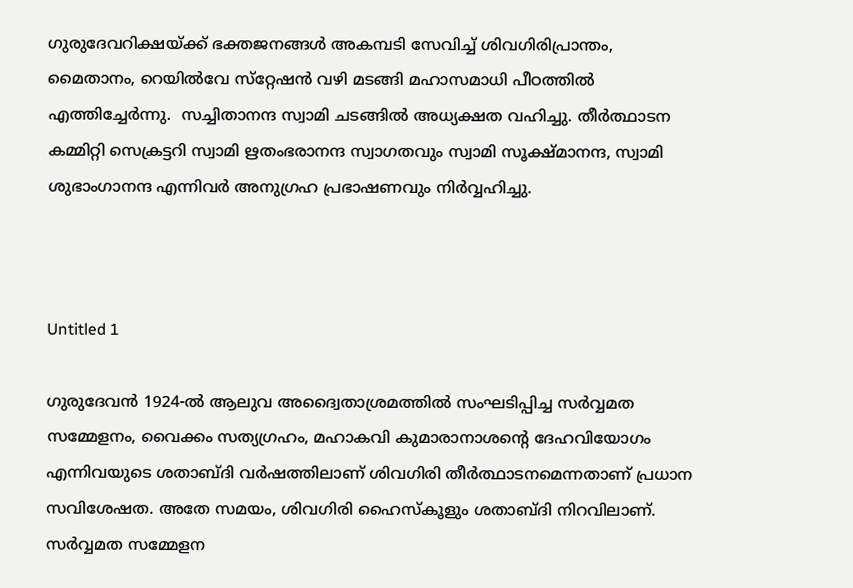ഗുരുദേവറിക്ഷയ്ക്ക് ഭക്തജനങ്ങള്‍ അകമ്പടി സേവിച്ച് ശിവഗിരിപ്രാന്തം, മൈതാനം, റെയില്‍വേ സ്‌റ്റേഷന്‍ വഴി മടങ്ങി മഹാസമാധി പീഠത്തില്‍ എത്തിച്ചേര്‍ന്നു.  സച്ചിതാനന്ദ സ്വാമി ചടങ്ങില്‍ അധ്യക്ഷത വഹിച്ചു. തീര്‍ത്ഥാടന കമ്മിറ്റി സെക്രട്ടറി സ്വാമി ഋതംഭരാനന്ദ സ്വാഗതവും സ്വാമി സൂക്ഷ്മാനന്ദ, സ്വാമി ശുഭാംഗാനന്ദ എന്നിവര്‍ അനുഗ്രഹ പ്രഭാഷണവും നിര്‍വ്വഹിച്ചു.



Untitled 1

ഗുരുദേവന്‍ 1924-ല്‍ ആലുവ അദ്വൈതാശ്രമത്തില്‍ സംഘടിപ്പിച്ച സര്‍വ്വമത സമ്മേളനം, വൈക്കം സത്യഗ്രഹം, മഹാകവി കുമാരാനാശന്റെ ദേഹവിയോഗം എന്നിവയുടെ ശതാബ്ദി വര്‍ഷത്തിലാണ് ശിവഗിരി തീര്‍ത്ഥാടനമെന്നതാണ് പ്രധാന സവിശേഷത. അതേ സമയം, ശിവഗിരി ഹൈസ്‌കൂളും ശതാബ്ദി നിറവിലാണ്. സര്‍വ്വമത സമ്മേളന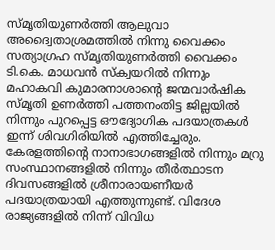സ്മൃതിയുണര്‍ത്തി ആലുവാ അദ്വൈതാശ്രമത്തില്‍ നിന്നു വൈക്കം സത്യാഗ്രഹ സ്മൃതിയുണര്‍ത്തി വൈക്കം ടി.കെ. മാധവന്‍ സ്‌ക്വയറില്‍ നിന്നും മഹാകവി കുമാരനാശാന്റെ ജന്മവാര്‍ഷിക സ്മൃതി ഉണര്‍ത്തി പത്തനംതിട്ട ജില്ലയില്‍ നിന്നും പുറപ്പെട്ട ഔദ്യോഗിക പദയാത്രകള്‍ ഇന്ന് ശിവഗിരിയില്‍ എത്തിച്ചേരും. കേരളത്തിന്റെ നാനാഭാഗങ്ങളില്‍ നിന്നും മറ്രു സംസ്ഥാനങ്ങളില്‍ നിന്നും തീര്‍ത്ഥാടന ദിവസങ്ങളില്‍ ശ്രീനാരായണീയര്‍ പദയാത്രയായി എത്തുന്നുണ്ട്. വിദേശ രാജ്യങ്ങളില്‍ നിന്ന് വിവിധ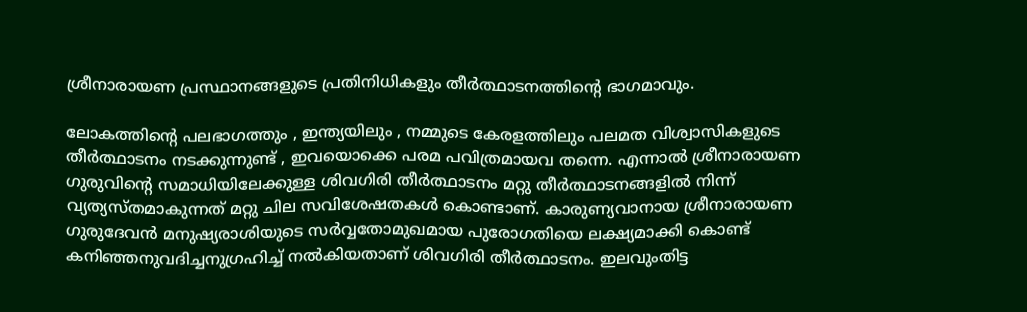ശ്രീനാരായണ പ്രസ്ഥാനങ്ങളുടെ പ്രതിനിധികളും തീര്‍ത്ഥാടനത്തിന്റെ ഭാഗമാവും.

ലോകത്തിന്റെ പലഭാഗത്തും , ഇന്ത്യയിലും , നമ്മുടെ കേരളത്തിലും പലമത വിശ്വാസികളുടെ തീര്‍ത്ഥാടനം നടക്കുന്നുണ്ട് , ഇവയൊക്കെ പരമ പവിത്രമായവ തന്നെ. എന്നാല്‍ ശ്രീനാരായണ ഗുരുവിന്റെ സമാധിയിലേക്കുള്ള ശിവഗിരി തീര്‍ത്ഥാടനം മറ്റു തീര്‍ത്ഥാടനങ്ങളില്‍ നിന്ന് വ്യത്യസ്തമാകുന്നത് മറ്റു ചില സവിശേഷതകള്‍ കൊണ്ടാണ്. കാരുണ്യവാനായ ശ്രീനാരായണ ഗുരുദേവന്‍ മനുഷ്യരാശിയുടെ സര്‍വ്വതോമുഖമായ പുരോഗതിയെ ലക്ഷ്യമാക്കി കൊണ്ട് കനിഞ്ഞനുവദിച്ചനുഗ്രഹിച്ച് നല്‍കിയതാണ് ശിവഗിരി തീര്‍ത്ഥാടനം. ഇലവുംതിട്ട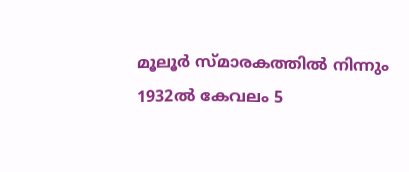മൂലൂര്‍ സ്മാരകത്തില്‍ നിന്നും 1932ല്‍ കേവലം 5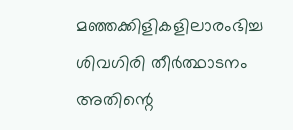മഞ്ഞക്കിളികളിലാരംഭിച്ച ശിവഗിരി തീര്‍ത്ഥാടനം അതിന്റെ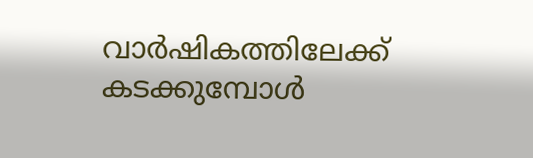വാര്‍ഷികത്തിലേക്ക് കടക്കുമ്പോള്‍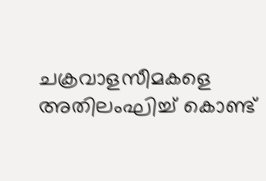ചക്രവാളസീമകളെ അതിലംഘിച്ച് കൊണ്ട്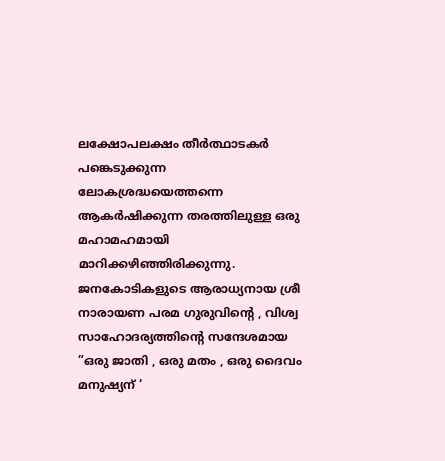ലക്ഷോപലക്ഷം തീര്‍ത്ഥാടകര്‍ പങ്കെടുക്കുന്ന ലോകശ്രദ്ധയെത്തന്നെ ആകര്‍ഷിക്കുന്ന തരത്തിലുള്ള ഒരു മഹാമഹമായി മാറിക്കഴിഞ്ഞിരിക്കുന്നു. ജനകോടികളുടെ ആരാധ്യനായ ശ്രീ നാരായണ പരമ ഗുരുവിന്റെ , വിശ്വ സാഹോദര്യത്തിന്റെ സന്ദേശമായ ”ഒരു ജാതി , ഒരു മതം , ഒരു ദൈവം മനുഷ്യന് ‘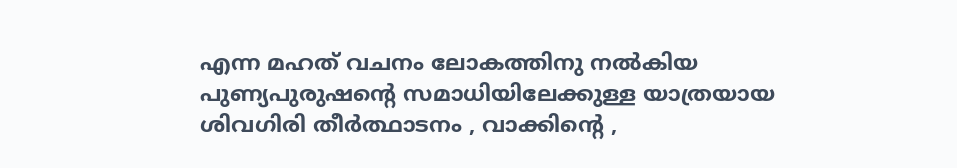എന്ന മഹത് വചനം ലോകത്തിനു നല്‍കിയ പുണ്യപുരുഷന്റെ സമാധിയിലേക്കുള്ള യാത്രയായ ശിവഗിരി തീര്‍ത്ഥാടനം , വാക്കിന്റെ ,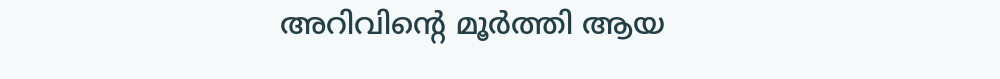അറിവിന്റെ മൂര്‍ത്തി ആയ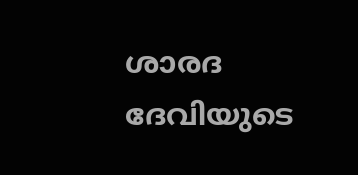ശാരദ ദേവിയുടെ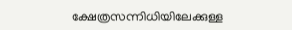ക്ഷേത്രസന്നിധിയിലേക്കുള്ള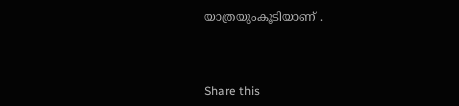യാത്രയുംകൂടിയാണ് .



Share this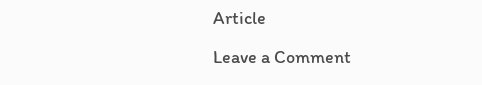Article

Leave a Comment